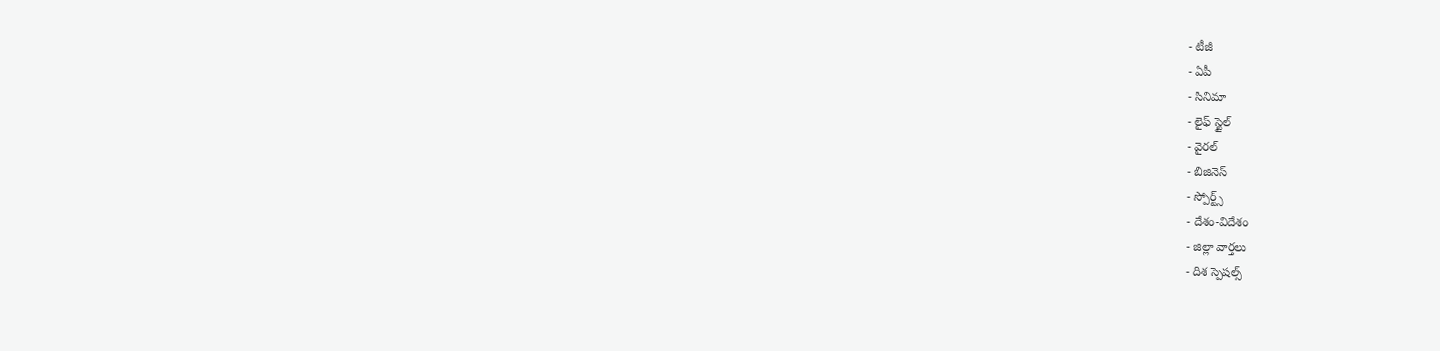- టీజీ
- ఏపీ
- సినిమా
- లైఫ్ స్టైల్
- వైరల్
- బిజినెస్
- స్పోర్ట్స్
- దేశం-విదేశం
- జిల్లా వార్తలు
- దిశ స్పెషల్స్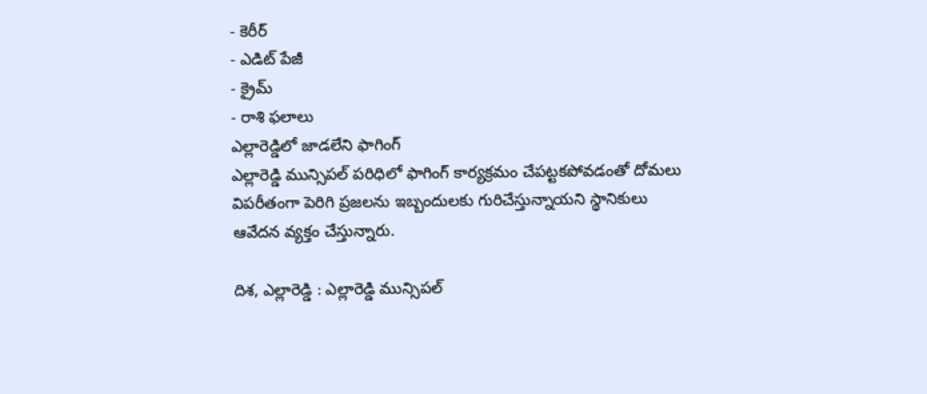- కెరీర్
- ఎడిట్ పేజీ
- క్రైమ్
- రాశి ఫలాలు
ఎల్లారెడ్డిలో జాడలేని ఫాగింగ్
ఎల్లారెడ్డి మున్సిపల్ పరిధిలో ఫాగింగ్ కార్యక్రమం చేపట్టకపోవడంతో దోమలు విపరీతంగా పెరిగి ప్రజలను ఇబ్బందులకు గురిచేస్తున్నాయని స్థానికులు ఆవేదన వ్యక్తం చేస్తున్నారు.

దిశ, ఎల్లారెడ్డి : ఎల్లారెడ్డి మున్సిపల్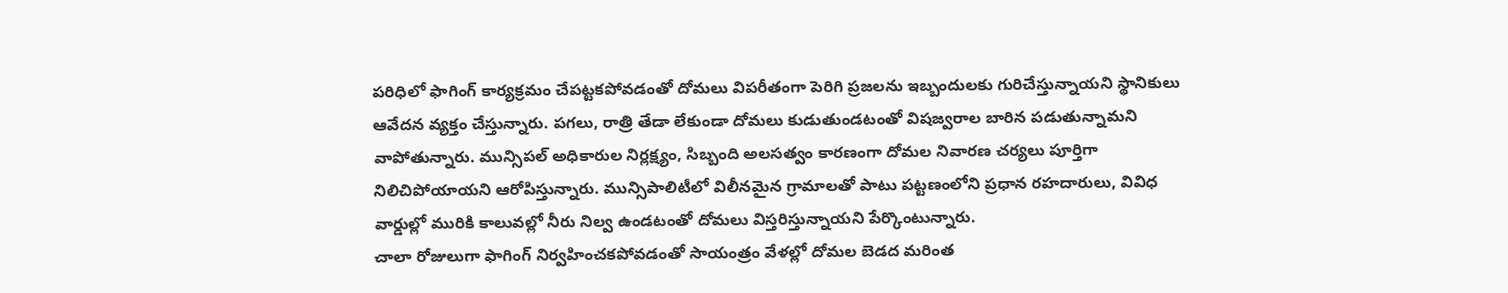పరిధిలో ఫాగింగ్ కార్యక్రమం చేపట్టకపోవడంతో దోమలు విపరీతంగా పెరిగి ప్రజలను ఇబ్బందులకు గురిచేస్తున్నాయని స్థానికులు ఆవేదన వ్యక్తం చేస్తున్నారు. పగలు, రాత్రి తేడా లేకుండా దోమలు కుడుతుండటంతో విషజ్వరాల బారిన పడుతున్నామని వాపోతున్నారు. మున్సిపల్ అధికారుల నిర్లక్ష్యం, సిబ్బంది అలసత్వం కారణంగా దోమల నివారణ చర్యలు పూర్తిగా నిలిచిపోయాయని ఆరోపిస్తున్నారు. మున్సిపాలిటీలో విలీనమైన గ్రామాలతో పాటు పట్టణంలోని ప్రధాన రహదారులు, వివిధ వార్డుల్లో మురికి కాలువల్లో నీరు నిల్వ ఉండటంతో దోమలు విస్తరిస్తున్నాయని పేర్కొంటున్నారు.
చాలా రోజులుగా ఫాగింగ్ నిర్వహించకపోవడంతో సాయంత్రం వేళల్లో దోమల బెడద మరింత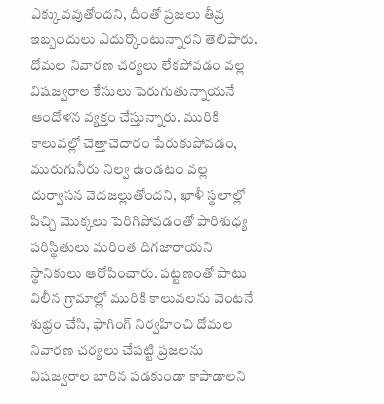ఎక్కువవుతోందని, దీంతో ప్రజలు తీవ్ర ఇబ్బందులు ఎదుర్కొంటున్నారని తెలిపారు. దోమల నివారణ చర్యలు లేకపోవడం వల్ల విషజ్వరాల కేసులు పెరుగుతున్నాయనే ఆందోళన వ్యక్తం చేస్తున్నారు. మురికి కాలువల్లో చెత్తాచెదారం పేరుకుపోవడం, మురుగునీరు నిల్వ ఉండటం వల్ల దుర్వాసన వెదజల్లుతోందని, ఖాళీ స్థలాల్లో పిచ్చి మొక్కలు పెరిగిపోవడంతో పారిశుధ్య పరిస్థితులు మరింత దిగజారాయని స్థానికులు ఆరోపించారు. పట్టణంతో పాటు విలీన గ్రామాల్లో మురికి కాలువలను వెంటనే శుభ్రం చేసి, ఫాగింగ్ నిర్వహించి దోమల నివారణ చర్యలు చేపట్టి ప్రజలను విషజ్వరాల బారిన పడకుండా కాపాడాలని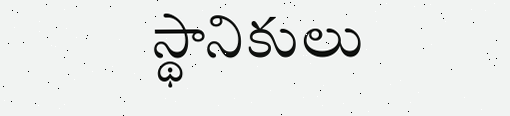స్థానికులు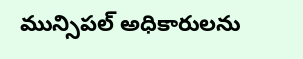మున్సిపల్ అధికారులను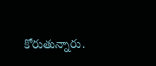కోరుతున్నారు.